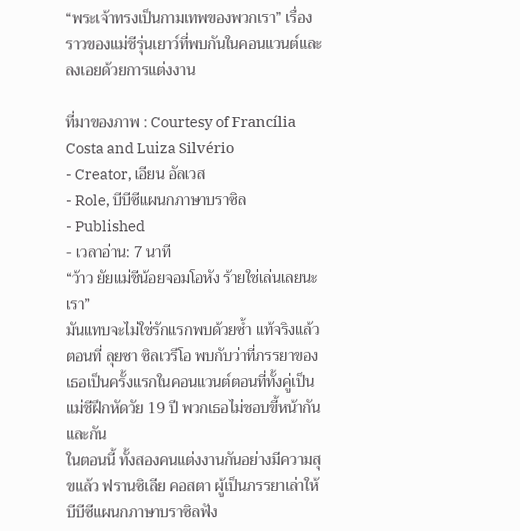“พระเจ้าทรงเป็นกามเทพของพวกเรา” เรื่องราวของแม่ชีรุ่นเยาว์ที่พบกันในคอนแวนต์และลงเอยด้วยการแต่งงาน

ที่มาของภาพ : Courtesy of Francília Costa and Luiza Silvério
- Creator, เอียน อัลเวส
- Role, บีบีซีแผนกภาษาบราซิล
- Published
- เวลาอ่าน: 7 นาที
“ว้าว ยัยแม่ชีน้อยจอมโอหัง ร้ายใช่เล่นเลยนะเรา”
มันแทบจะไม่ใช่รักแรกพบด้วยซ้ำ แท้จริงแล้วตอนที่ ลุยซา ซิลเวรีโอ พบกับว่าที่ภรรยาของเธอเป็นครั้งแรกในคอนแวนต์ตอนที่ทั้งคู่เป็นแม่ชีฝึกหัดวัย 19 ปี พวกเธอไม่ชอบขี้หน้ากันและกัน
ในตอนนี้ ทั้งสองคนแต่งงานกันอย่างมีความสุขแล้ว ฟรานซิเลีย คอสตา ผู้เป็นภรรยาเล่าให้บีบีซีแผนกภาษาบราซิลฟัง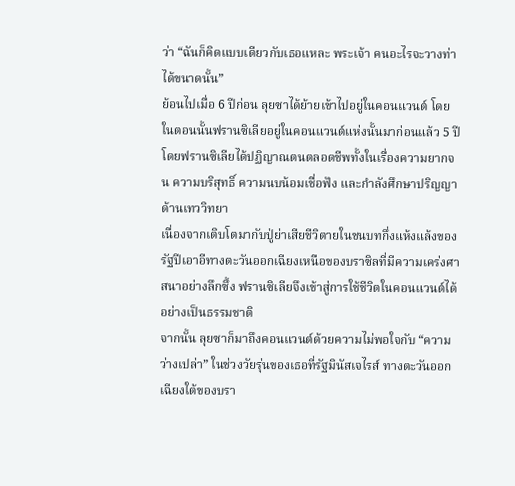ว่า “ฉันก็คิดแบบเดียวกับเธอแหละ พระเจ้า คนอะไรจะวางท่าได้ขนาดนั้น”
ย้อนไปเมื่อ 6 ปีก่อน ลุยซาได้ย้ายเข้าไปอยู่ในคอนแวนต์ โดยในตอนนั้นฟรานซิเลียอยู่ในคอนแวนต์แห่งนั้นมาก่อนแล้ว 5 ปี โดยฟรานซิเลียได้ปฏิญาณตนตลอดชีพทั้งในเรื่องความยากจน ความบริสุทธิ์ ความนบน้อมเชื่อฟัง และกำลังศึกษาปริญญาด้านเทววิทยา
เนื่องจากเติบโตมากับปู่ย่าเสียชีวิตายในชนบทกึ่งแห้งแล้งของรัฐปีเอาอีทางตะวันออกเฉียงเหนือของบราซิลที่มีความเคร่งศาสนาอย่างลึกซึ้ง ฟรานซิเลียจึงเข้าสู่การใช้ชีวิตในคอนแวนต์ได้อย่างเป็นธรรมชาติ
จากนั้น ลุยซาก็มาถึงคอนแวนต์ด้วยความไม่พอใจกับ “ความว่างเปล่า” ในช่วงวัยรุ่นของเธอที่รัฐมินัสเจไรส์ ทางตะวันออกเฉียงใต้ของบรา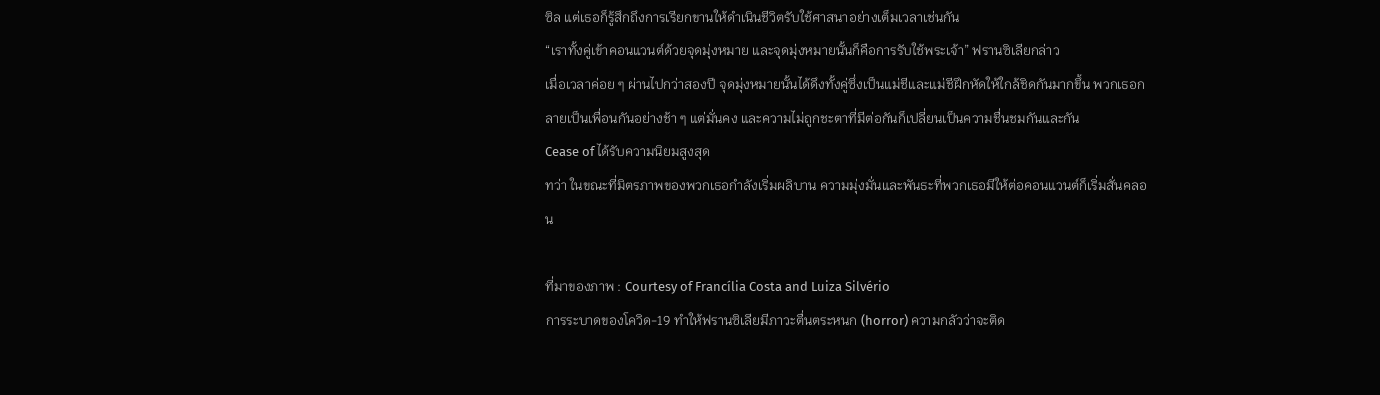ซิล แต่เธอก็รู้สึกถึงการเรียกขานให้ดำเนินชีวิตรับใช้ศาสนาอย่างเต็มเวลาเช่นกัน
“เราทั้งคู่เข้าคอนแวนต์ด้วยจุดมุ่งหมาย และจุดมุ่งหมายนั้นก็คือการรับใช้พระเจ้า” ฟรานซิเลียกล่าว
เมื่อเวลาค่อย ๆ ผ่านไปกว่าสองปี จุดมุ่งหมายนั้นได้ดึงทั้งคู่ซึ่งเป็นแม่ชีและแม่ชีฝึกหัดให้ใกล้ชิดกันมากขึ้น พวกเธอกลายเป็นเพื่อนกันอย่างช้า ๆ แต่มั่นคง และความไม่ถูกชะตาที่มีต่อกันก็เปลี่ยนเป็นความชื่นชมกันและกัน
Cease of ได้รับความนิยมสูงสุด
ทว่า ในขณะที่มิตรภาพของพวกเธอกำลังเริ่มผลิบาน ความมุ่งมั่นและพันธะที่พวกเธอมีให้ต่อคอนแวนต์ก็เริ่มสั่นคลอน

ที่มาของภาพ : Courtesy of Francília Costa and Luiza Silvério
การระบาดของโควิด-19 ทำให้ฟรานซิเลียมีภาวะตื่นตระหนก (horror) ความกลัวว่าจะติด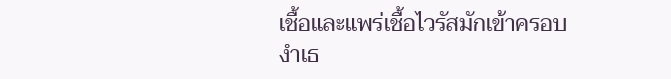เชื้อและแพร่เชื้อไวรัสมักเข้าครอบงำเธ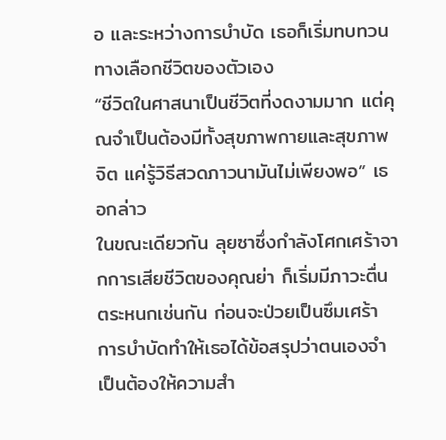อ และระหว่างการบำบัด เธอก็เริ่มทบทวนทางเลือกชีวิตของตัวเอง
“ชีวิตในศาสนาเป็นชีวิตที่งดงามมาก แต่คุณจำเป็นต้องมีทั้งสุขภาพกายและสุขภาพจิต แค่รู้วิธีสวดภาวนามันไม่เพียงพอ” เธอกล่าว
ในขณะเดียวกัน ลุยซาซึ่งกำลังโศกเศร้าจากการเสียชีวิตของคุณย่า ก็เริ่มมีภาวะตื่นตระหนกเช่นกัน ก่อนจะป่วยเป็นซึมเศร้า การบำบัดทำให้เธอได้ข้อสรุปว่าตนเองจำเป็นต้องให้ความสำ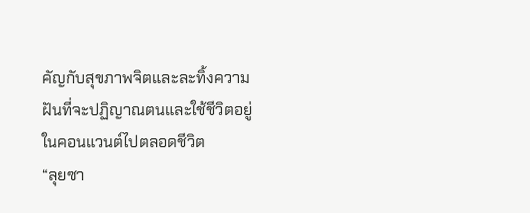คัญกับสุขภาพจิตและละทิ้งความฝันที่จะปฏิญาณตนและใช้ชีวิตอยู่ในคอนแวนต์ไปตลอดชีวิต
“ลุยซา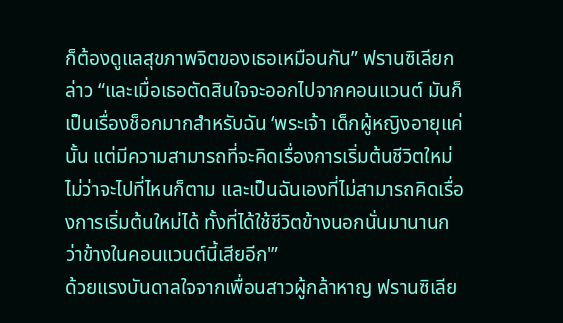ก็ต้องดูแลสุขภาพจิตของเธอเหมือนกัน” ฟรานซิเลียกล่าว “และเมื่อเธอตัดสินใจจะออกไปจากคอนแวนต์ มันก็เป็นเรื่องช็อกมากสำหรับฉัน ‘พระเจ้า เด็กผู้หญิงอายุแค่นั้น แต่มีความสามารถที่จะคิดเรื่องการเริ่มต้นชีวิตใหม่ ไม่ว่าจะไปที่ไหนก็ตาม และเป็นฉันเองที่ไม่สามารถคิดเรื่องการเริ่มต้นใหม่ได้ ทั้งที่ได้ใช้ชีวิตข้างนอกนั่นมานานกว่าข้างในคอนแวนต์นี้เสียอีก'”
ด้วยแรงบันดาลใจจากเพื่อนสาวผู้กล้าหาญ ฟรานซิเลีย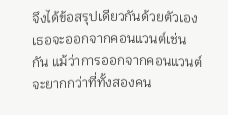จึงได้ข้อสรุปเดียวกันด้วยตัวเอง เธอจะออกจากคอนแวนต์เช่นกัน แม้ว่าการออกจากคอนแวนต์จะยากกว่าที่ทั้งสองคน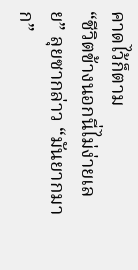คาดไว้ก็ตาม
“ชีวิตข้างนอกนี่ไม่ง่ายเลย” ลุยซากล่าว “มันยากมาก”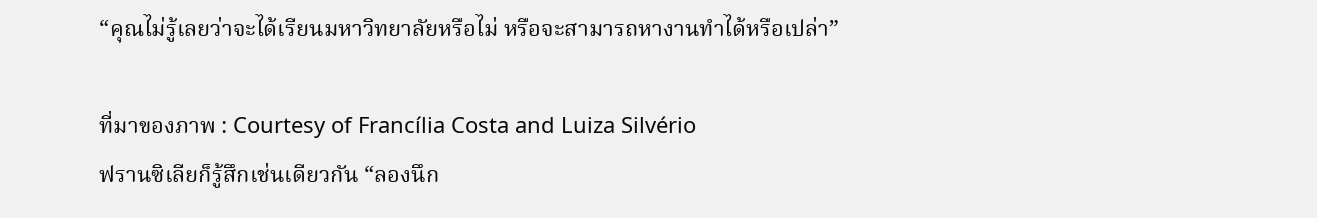“คุณไม่รู้เลยว่าจะได้เรียนมหาวิทยาลัยหรือไม่ หรือจะสามารถหางานทำได้หรือเปล่า”

ที่มาของภาพ : Courtesy of Francília Costa and Luiza Silvério
ฟรานซิเลียก็รู้สึกเช่นเดียวกัน “ลองนึก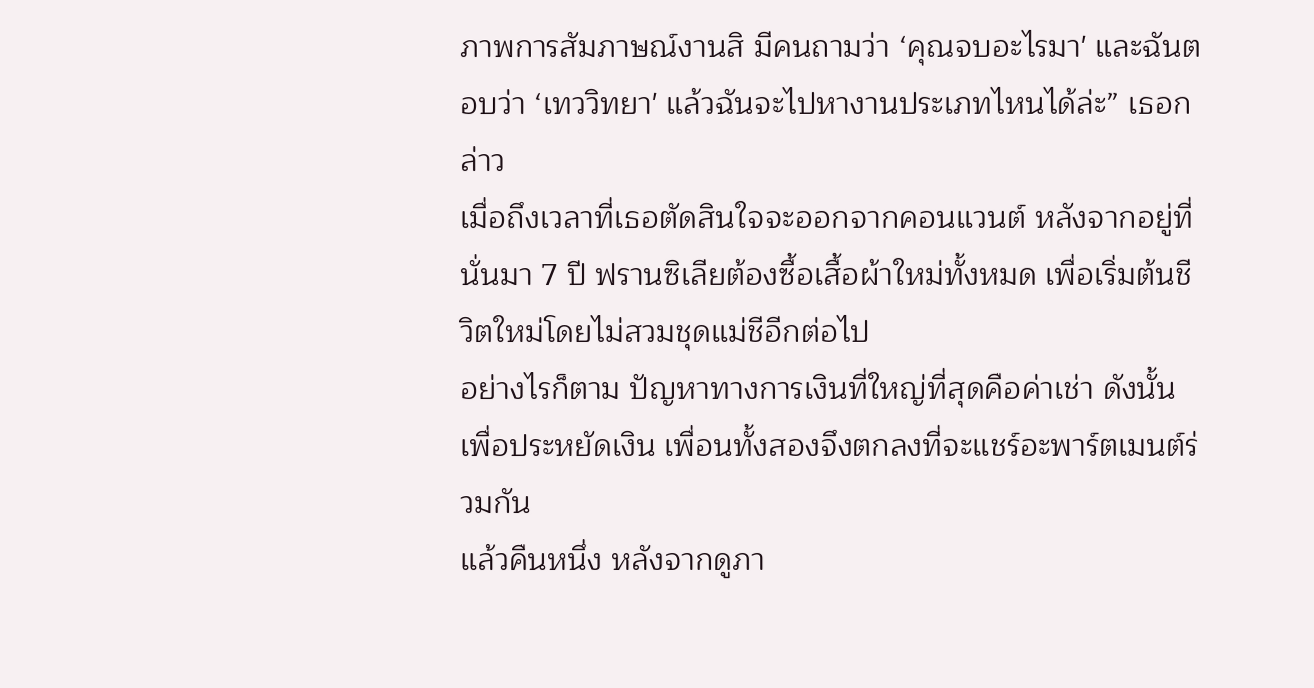ภาพการสัมภาษณ์งานสิ มีคนถามว่า ‘คุณจบอะไรมา' และฉันตอบว่า ‘เทววิทยา' แล้วฉันจะไปหางานประเภทไหนได้ล่ะ” เธอกล่าว
เมื่อถึงเวลาที่เธอตัดสินใจจะออกจากคอนแวนต์ หลังจากอยู่ที่นั่นมา 7 ปี ฟรานซิเลียต้องซื้อเสื้อผ้าใหม่ทั้งหมด เพื่อเริ่มต้นชีวิตใหม่โดยไม่สวมชุดแม่ชีอีกต่อไป
อย่างไรก็ตาม ปัญหาทางการเงินที่ใหญ่ที่สุดคือค่าเช่า ดังนั้นเพื่อประหยัดเงิน เพื่อนทั้งสองจึงตกลงที่จะแชร์อะพาร์ตเมนต์ร่วมกัน
แล้วคืนหนึ่ง หลังจากดูภา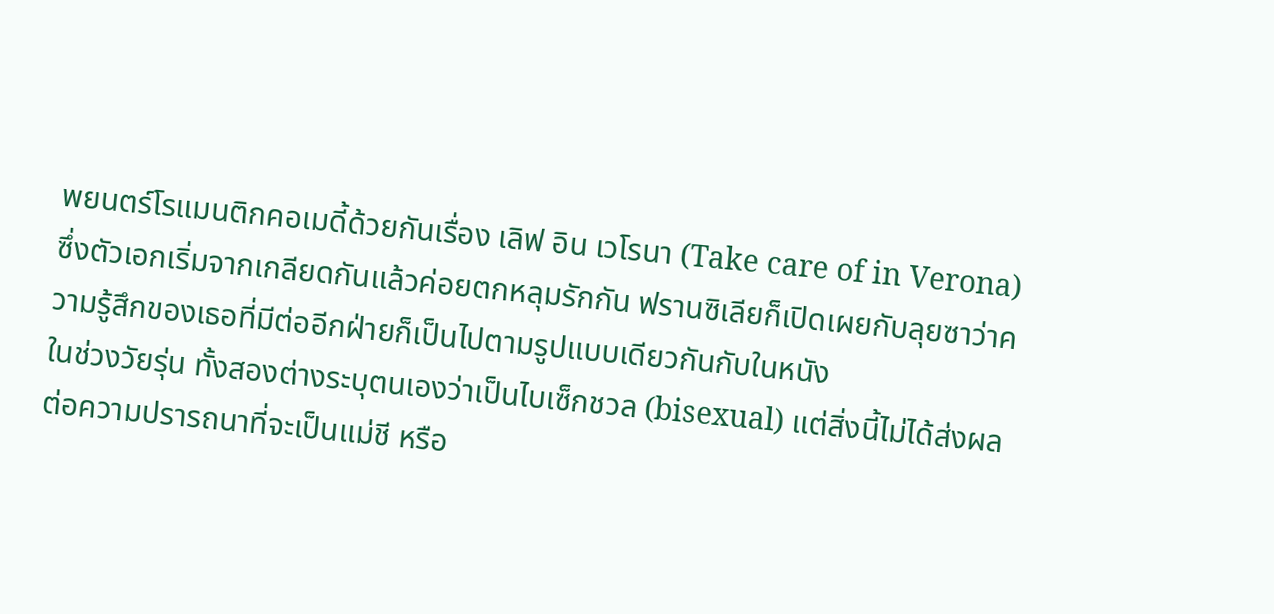พยนตร์โรแมนติกคอเมดี้ด้วยกันเรื่อง เลิฟ อิน เวโรนา (Take care of in Verona) ซึ่งตัวเอกเริ่มจากเกลียดกันแล้วค่อยตกหลุมรักกัน ฟรานซิเลียก็เปิดเผยกับลุยซาว่าความรู้สึกของเธอที่มีต่ออีกฝ่ายก็เป็นไปตามรูปแบบเดียวกันกับในหนัง
ในช่วงวัยรุ่น ทั้งสองต่างระบุตนเองว่าเป็นไบเซ็กชวล (bisexual) แต่สิ่งนี้ไม่ได้ส่งผลต่อความปรารถนาที่จะเป็นแม่ชี หรือ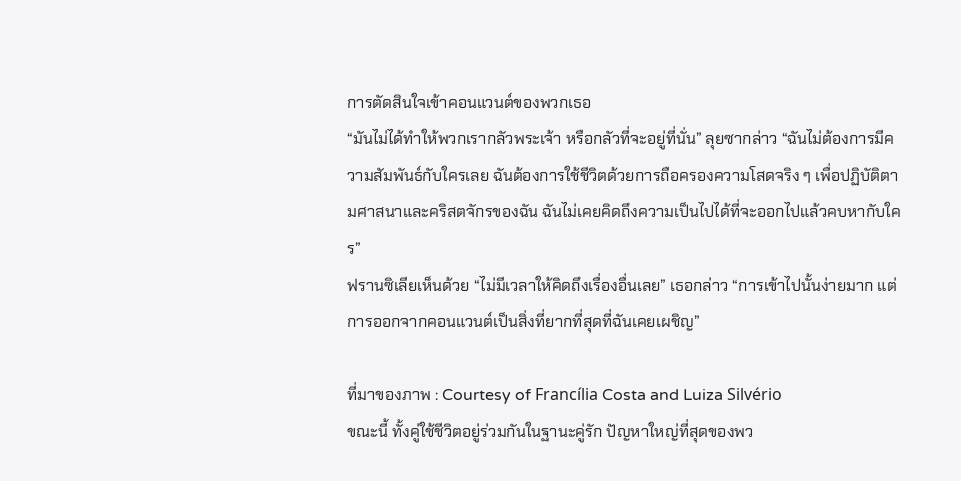การตัดสินใจเข้าคอนแวนต์ของพวกเธอ
“มันไม่ได้ทำให้พวกเรากลัวพระเจ้า หรือกลัวที่จะอยู่ที่นั่น” ลุยซากล่าว “ฉันไม่ต้องการมีความสัมพันธ์กับใครเลย ฉันต้องการใช้ชีวิตด้วยการถือครองความโสดจริง ๆ เพื่อปฏิบัติตามศาสนาและคริสตจักรของฉัน ฉันไม่เคยคิดถึงความเป็นไปได้ที่จะออกไปแล้วคบหากับใคร”
ฟรานซิเลียเห็นด้วย “ไม่มีเวลาให้คิดถึงเรื่องอื่นเลย” เธอกล่าว “การเข้าไปนั้นง่ายมาก แต่การออกจากคอนแวนต์เป็นสิ่งที่ยากที่สุดที่ฉันเคยเผชิญ”

ที่มาของภาพ : Courtesy of Francília Costa and Luiza Silvério
ขณะนี้ ทั้งคู่ใช้ชีวิตอยู่ร่วมกันในฐานะคู่รัก ปัญหาใหญ่ที่สุดของพว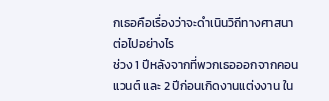กเธอคือเรื่องว่าจะดำเนินวิถีทางศาสนาต่อไปอย่างไร
ช่วง 1 ปีหลังจากที่พวกเธอออกจากคอนแวนต์ และ 2 ปีก่อนเกิดงานแต่งงาน ใน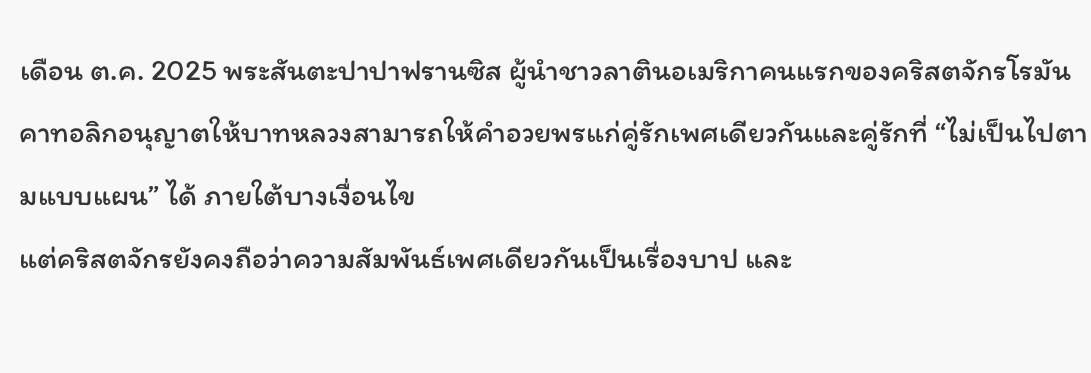เดือน ต.ค. 2025 พระสันตะปาปาฟรานซิส ผู้นำชาวลาตินอเมริกาคนแรกของคริสตจักรโรมันคาทอลิกอนุญาตให้บาทหลวงสามารถให้คำอวยพรแก่คู่รักเพศเดียวกันและคู่รักที่ “ไม่เป็นไปตามแบบแผน” ได้ ภายใต้บางเงื่อนไข
แต่คริสตจักรยังคงถือว่าความสัมพันธ์เพศเดียวกันเป็นเรื่องบาป และ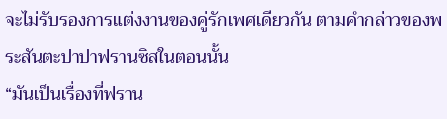จะไม่รับรองการแต่งงานของคู่รักเพศเดียวกัน ตามคำกล่าวของพระสันตะปาปาฟรานซิสในตอนนั้น
“มันเป็นเรื่องที่ฟราน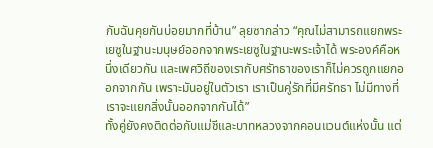กับฉันคุยกันบ่อยมากที่บ้าน” ลุยซากล่าว “คุณไม่สามารถแยกพระเยซูในฐานะมนุษย์ออกจากพระเยซูในฐานะพระเจ้าได้ พระองค์คือหนึ่งเดียวกัน และเพศวิถีของเรากับศรัทธาของเราก็ไม่ควรถูกแยกออกจากกัน เพราะมันอยู่ในตัวเรา เราเป็นคู่รักที่มีศรัทธา ไม่มีทางที่เราจะแยกสิ่งนั้นออกจากกันได้”
ทั้งคู่ยังคงติดต่อกับแม่ชีและบาทหลวงจากคอนแวนต์แห่งนั้น แต่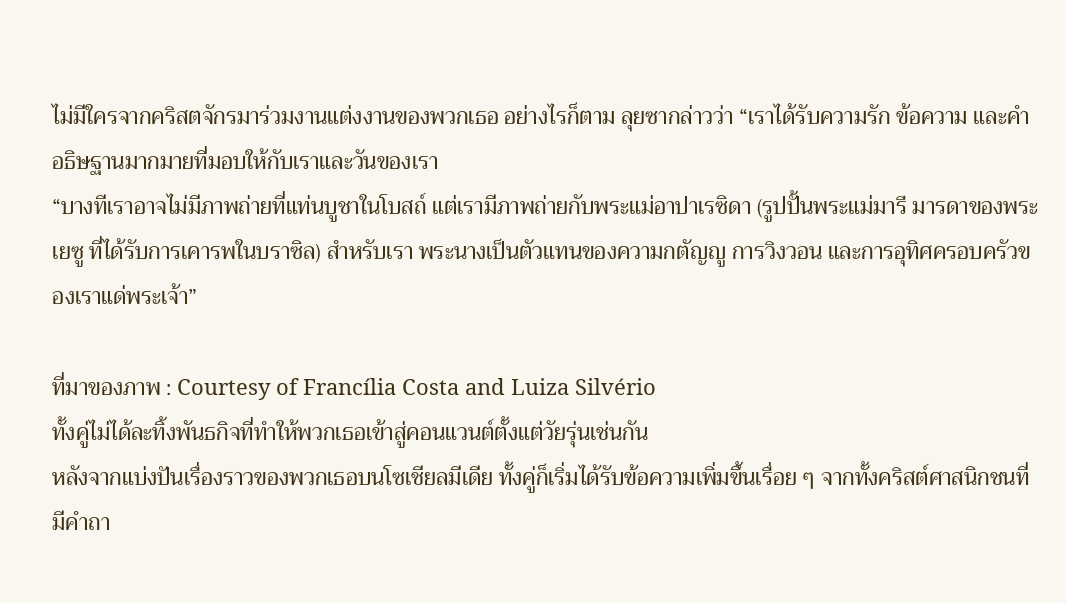ไม่มีใครจากคริสตจักรมาร่วมงานแต่งงานของพวกเธอ อย่างไรก็ตาม ลุยซากล่าวว่า “เราได้รับความรัก ข้อความ และคำอธิษฐานมากมายที่มอบให้กับเราและวันของเรา
“บางทีเราอาจไม่มีภาพถ่ายที่แท่นบูชาในโบสถ์ แต่เรามีภาพถ่ายกับพระแม่อาปาเรซิดา (รูปปั้นพระแม่มารี มารดาของพระเยซู ที่ได้รับการเคารพในบราซิล) สำหรับเรา พระนางเป็นตัวแทนของความกตัญญู การวิงวอน และการอุทิศครอบครัวของเราแด่พระเจ้า”

ที่มาของภาพ : Courtesy of Francília Costa and Luiza Silvério
ทั้งคู่ไม่ได้ละทิ้งพันธกิจที่ทำให้พวกเธอเข้าสู่คอนแวนต์ตั้งแต่วัยรุ่นเช่นกัน
หลังจากแบ่งปันเรื่องราวของพวกเธอบนโซเชียลมีเดีย ทั้งคู่ก็เริ่มได้รับข้อความเพิ่มขึ้นเรื่อย ๆ จากทั้งคริสต์ศาสนิกชนที่มีคำถา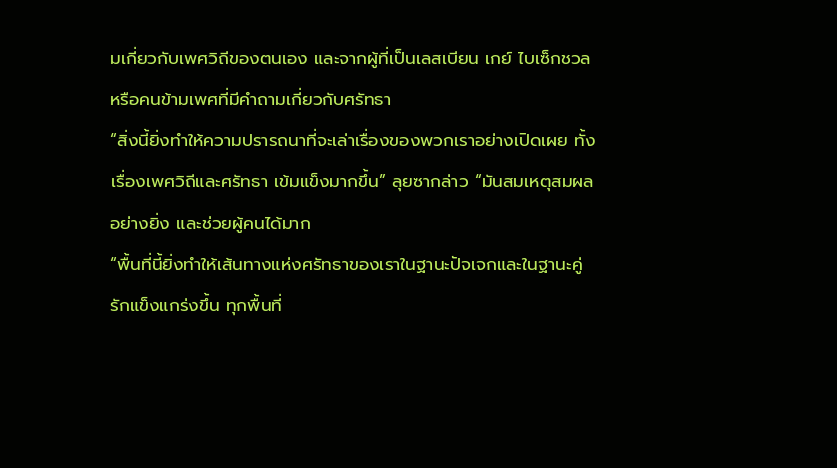มเกี่ยวกับเพศวิถีของตนเอง และจากผู้ที่เป็นเลสเบียน เกย์ ไบเซ็กชวล หรือคนข้ามเพศที่มีคำถามเกี่ยวกับศรัทธา
“สิ่งนี้ยิ่งทำให้ความปรารถนาที่จะเล่าเรื่องของพวกเราอย่างเปิดเผย ทั้งเรื่องเพศวิถีและศรัทธา เข้มแข็งมากขึ้น” ลุยซากล่าว “มันสมเหตุสมผลอย่างยิ่ง และช่วยผู้คนได้มาก
“พื้นที่นี้ยิ่งทำให้เส้นทางแห่งศรัทธาของเราในฐานะปัจเจกและในฐานะคู่รักแข็งแกร่งขึ้น ทุกพื้นที่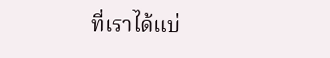ที่เราได้แบ่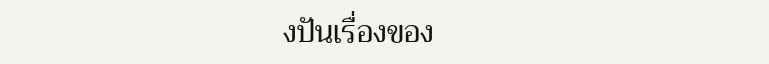งปันเรื่องของ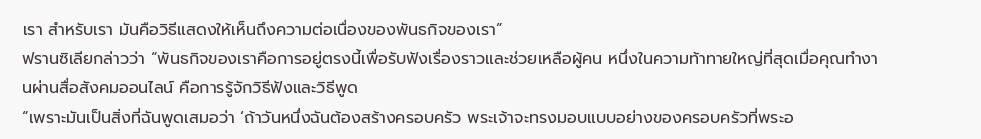เรา สำหรับเรา มันคือวิธีแสดงให้เห็นถึงความต่อเนื่องของพันธกิจของเรา”
ฟรานซิเลียกล่าวว่า “พันธกิจของเราคือการอยู่ตรงนี้เพื่อรับฟังเรื่องราวและช่วยเหลือผู้คน หนึ่งในความท้าทายใหญ่ที่สุดเมื่อคุณทำงานผ่านสื่อสังคมออนไลน์ คือการรู้จักวิธีฟังและวิธีพูด
“เพราะมันเป็นสิ่งที่ฉันพูดเสมอว่า ‘ถ้าวันหนึ่งฉันต้องสร้างครอบครัว พระเจ้าจะทรงมอบแบบอย่างของครอบครัวที่พระอ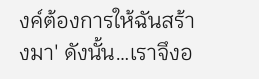งค์ต้องการให้ฉันสร้างมา' ดังนั้น…เราจึงอ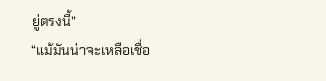ยู่ตรงนี้”
“แม้มันน่าจะเหลือเชื่อ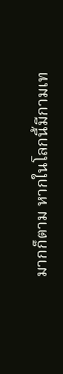มากก็ตาม หากในโลกนี้มีกามเท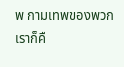พ กามเทพของพวกเราก็คื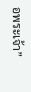อพระเจ้า”